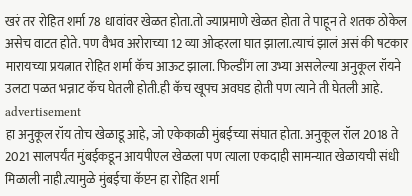खरं तर रोहित शर्मा 78 धावांवर खेळत होता.तो ज्याप्रमाणे खेळत होता ते पाहून ते शतक ठोकेल असेच वाटत होते. पण वैभव अरोराच्या 12 व्या ओव्हरला घात झाला.त्याचं झालं असं की षटकार मारायच्या प्रयत्नात रोहित शर्मा कॅच आऊट झाला. फिल्डींग ला उभ्या असलेल्या अनुकूल रॉयने उलटा पळत भन्नाट कॅच घेतली होती.ही कॅच खूपच अवघड होती पण त्याने ती घेतली आहे.
advertisement
हा अनुकूल रॉय तोच खेळाडू आहे, जो एकेकाळी मुंबईच्या संघात होता. अनुकूल रॉल 2018 ते 2021 सालपर्यंत मुंबईकडून आयपीएल खेळला पण त्याला एकदाही सामन्यात खेळायची संधी मिळाली नाही.त्यामुळे मुंबईचा कॅप्टन हा रोहित शर्मा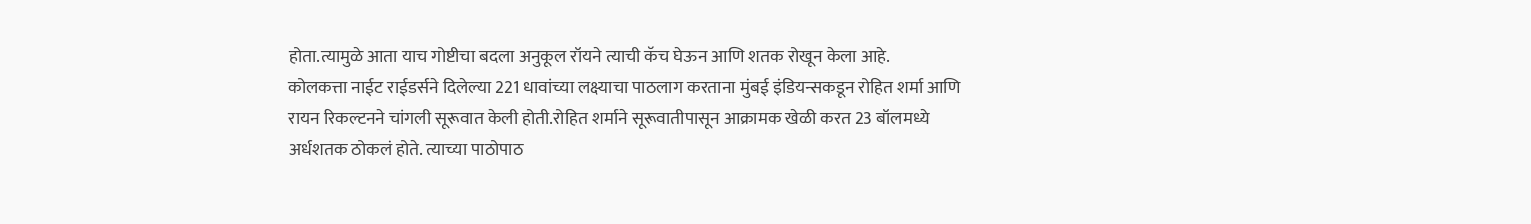होता.त्यामुळे आता याच गोष्टीचा बदला अनुकूल रॉयने त्याची कॅच घेऊन आणि शतक रोखून केला आहे.
कोलकत्ता नाईट राईडर्सने दिलेल्या 221 धावांच्या लक्ष्याचा पाठलाग करताना मुंबई इंडियन्सकडून रोहित शर्मा आणि रायन रिकल्टनने चांगली सूरूवात केली होती.रोहित शर्माने सूरूवातीपासून आक्रामक खेळी करत 23 बॉलमध्ये अर्धशतक ठोकलं होते. त्याच्या पाठोपाठ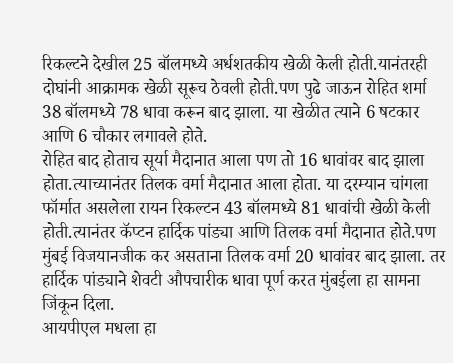रिकल्टने देखील 25 बॉलमध्ये अर्धशतकीय खेळी केली होती.यानंतरही दोघांनी आक्रामक खेळी सूरूच ठेवली होती.पण पुढे जाऊन रोहित शर्मा 38 बॉलमध्ये 78 धावा करून बाद झाला. या खेळीत त्याने 6 षटकार आणि 6 चौकार लगावले होते.
रोहित बाद होताच सूर्या मैदानात आला पण तो 16 धावांवर बाद झाला होता.त्याच्यानंतर तिलक वर्मा मैदानात आला होता. या दरम्यान चांगला फॉर्मात असलेला रायन रिकल्टन 43 बॉलमध्ये 81 धावांची खेळी केली होती.त्यानंतर कॅप्टन हार्दिक पांड्या आणि तिलक वर्मा मैदानात होते.पण मुंबई विजयानजीक कर असताना तिलक वर्मा 20 धावांवर बाद झाला. तर हार्दिक पांड्याने शेवटी औपचारीक धावा पूर्ण करत मुंबईला हा सामना जिंकून दिला.
आयपीएल मधला हा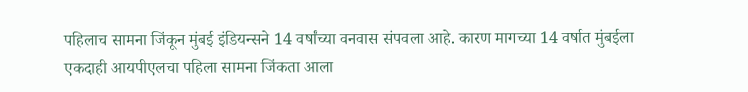पहिलाच सामना जिंकून मुंबई इंडियन्सने 14 वर्षांच्या वनवास संपवला आहे. कारण मागच्या 14 वर्षात मुंबईला एकदाही आयपीएलचा पहिला सामना जिंकता आला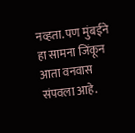नव्हता. पण मुंबईने हा सामना जिंकून आता वनवास संपवला आहे.